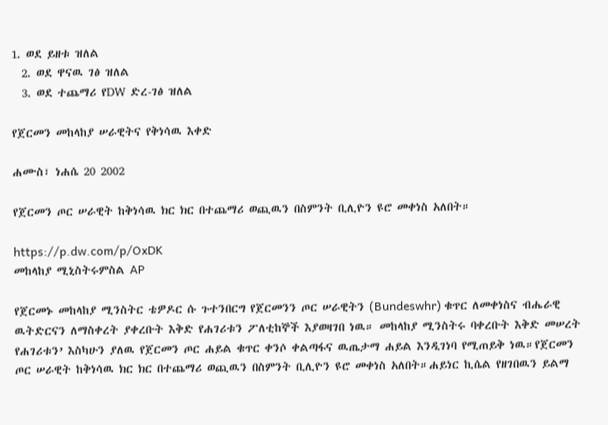1. ወደ ይዘቱ ዝለል
  2. ወደ ዋናዉ ገፅ ዝለል
  3. ወደ ተጨማሪ የDW ድረ-ገፅ ዝለል

የጀርመን መከላከያ ሠራዊትና የቅነሳዉ እቀድ

ሐሙስ፣ ነሐሴ 20 2002

የጀርመን ጦር ሠራዊት ከቅነሳዉ ክር ክር በተጨማሪ ወጪዉን በስምንት ቢሊዮን ዩሮ መቀነስ አለበት።

https://p.dw.com/p/OxDK
መከላከያ ሚኒስትሩምስል AP

የጀርመኑ መከላከያ ሚንስትር ቴዎዶር ሱ ጉተንበርግ የጀርመንን ጦር ሠራዊትን (Bundeswhr) ቁጥር ለመቀነስና ብሔራዊ ዉትድርናን ለማስቀረት ያቀረቡት እቅድ የሐገሪቱን ፖለቲከኞች እያወዛገበ ነዉ። መከላከያ ሚንስትሩ ባቀረቡት እቅድ መሠረት የሐገሪቱን’ እስካሁን ያለዉ የጀርመን ጦር ሐይል ቁጥር ቀንሶ ቀልጣፋና ዉጤታማ ሐይል እንዲገነባ የሚጠይቅ ነዉ።የጀርመን ጦር ሠራዊት ከቅነሳዉ ክር ክር በተጨማሪ ወጪዉን በስምንት ቢሊዮን ዩሮ መቀነስ አለበት።ሐይነር ኪሴል የዘገበዉን ይልማ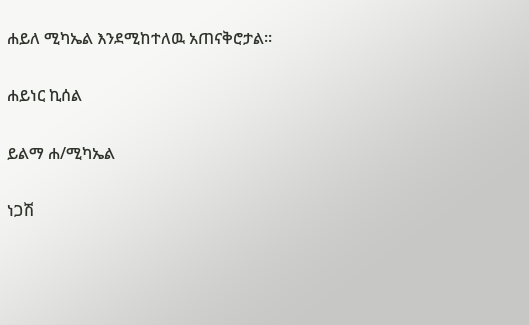ሐይለ ሚካኤል እንደሚከተለዉ አጠናቅሮታል።

ሐይነር ኪሰል

ይልማ ሐ/ሚካኤል

ነጋሽ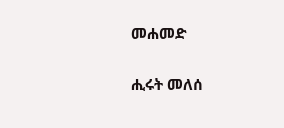መሐመድ

ሒሩት መለሰ